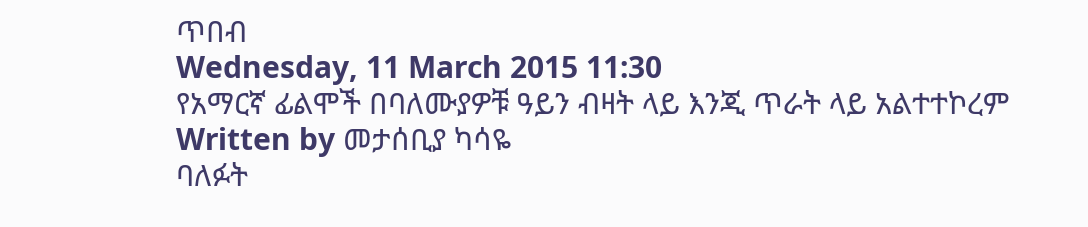ጥበብ
Wednesday, 11 March 2015 11:30
የአማርኛ ፊልሞች በባለሙያዎቹ ዓይን ብዛት ላይ እንጂ ጥራት ላይ አልተተኮረም
Written by መታሰቢያ ካሳዬ
ባለፉት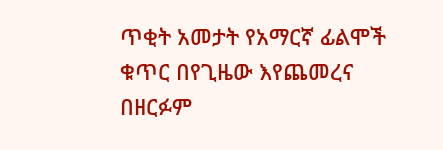ጥቂት አመታት የአማርኛ ፊልሞች ቁጥር በየጊዜው እየጨመረና በዘርፉም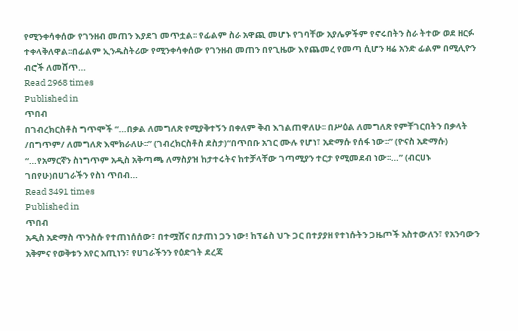የሚንቀሳቀሰው የገንዘብ መጠን እያደገ መጥቷል፡፡ የፊልም ስራ አዋጪ መሆኑ የገባቸው አያሌዎችም የኖሩበትን ስራ ትተው ወደ ዘርፉ ተቀላቅለዋል፡፡በፊልም ኢንዱስትሪው የሚንቀሳቀሰው የገንዘብ መጠን በየጊዜው እየጨመረ የመጣ ሲሆን ዛሬ አንድ ፊልም በሚሊዮን ብሮች ለመሸጥ…
Read 2968 times
Published in
ጥበብ
በገብረክርስቶስ ግጥሞች “…በቃል ለመግለጽ የሚያቅተኝን በቀለም ቅብ እገልጠዋለሁ፡፡ በሥዕል ለመግለጽ የምቸገርበትን በቃላት /በግጥም/ ለመግለጽ እሞክራለሁ፡፡” (ገብረክርስቶስ ደስታ)“በጥበቡ አገር ሙሉ የሆነ፣ አድማሱ የሰፋ ነው፡፡” (ዮናስ አድማሱ) “…የአማርኛን ስነግጥም አዲስ አቅጣጫ ለማስያዝ ከታተሩትና ከተቻላቸው ገጣሚያን ተርታ የሚመደብ ነው፡፡…” (ብርሀኑ ገበየሁ)በሀገራችን የስነ ጥበብ…
Read 3491 times
Published in
ጥበብ
አዲስ አድማስ ጥንስሱ የተጠነሰሰው፣ በተሟሸና በታጠነ ጋን ነው! ከፕሬስ ህጉ ጋር በተያያዘ የተነሱትን ጋዜጦች አስተውለን፣ የአንባውን አቅምና የወቅቱን አየር አጢነን፣ የሀገራችንን የዕድገት ደረጃ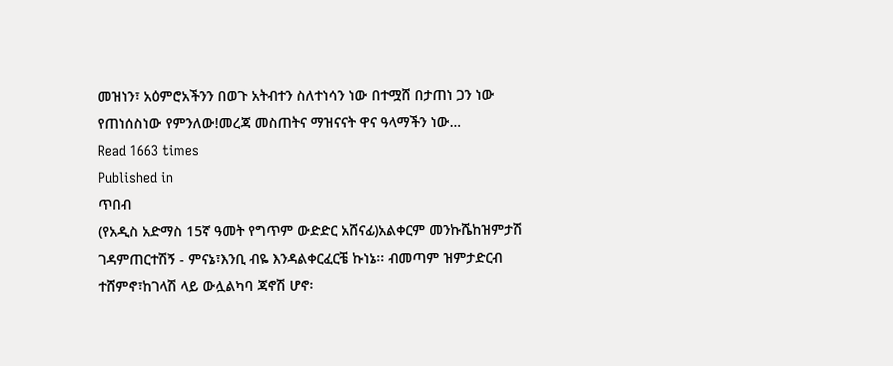መዝነን፣ አዕምሮአችንን በወጉ አትብተን ስለተነሳን ነው በተሟሸ በታጠነ ጋን ነው የጠነሰስነው የምንለው!መረጃ መስጠትና ማዝናናት ዋና ዓላማችን ነው…
Read 1663 times
Published in
ጥበብ
(የአዲስ አድማስ 15ኛ ዓመት የግጥም ውድድር አሸናፊ)አልቀርም መንኩሼከዝምታሽ ገዳምጠርተሽኝ - ምናኔ፣እንቢ ብዬ እንዳልቀርፈርቼ ኩነኔ፡፡ ብመጣም ዝምታድርብ ተሸምኖ፣ከገላሽ ላይ ውሏልካባ ጃኖሽ ሆኖ፡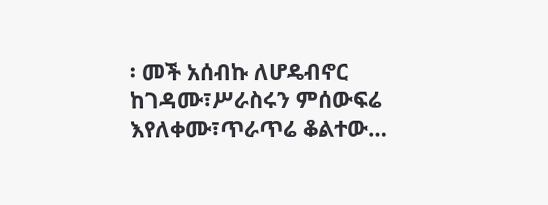፡ መች አሰብኩ ለሆዴብኖር ከገዳሙ፣ሥራስሩን ምሰውፍሬ እየለቀሙ፣ጥራጥሬ ቆልተው…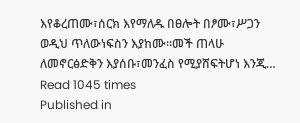እየቆረጠሙ፣ሰርክ እየማለዱ በፀሎት በፆሙ፣ሥጋን ወዲህ ጥለውነፍስን እያከሙ፡፡መች ጠላሁ ለመኖርፅድቅን እያሰቡ፣መንፈስ የሚያሸፍትሆነ እንጂ…
Read 1045 times
Published in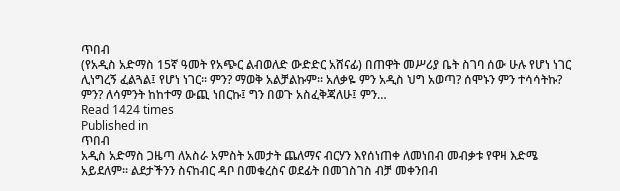ጥበብ
(የአዲስ አድማስ 15ኛ ዓመት የአጭር ልብወለድ ውድድር አሸናፊ) በጠዋት መሥሪያ ቤት ስገባ ሰው ሁሉ የሆነ ነገር ሊነግረኝ ፈልጓል፤ የሆነ ነገር፡፡ ምን? ማወቅ አልቻልኩም፡፡ አለቃዬ ምን አዲስ ህግ አወጣ? ሰሞኑን ምን ተሳሳትኩ? ምን? ለሳምንት ከከተማ ውጪ ነበርኩ፤ ግን በወጉ አስፈቅጃለሁ፤ ምን…
Read 1424 times
Published in
ጥበብ
አዲስ አድማስ ጋዜጣ ለአስራ አምስት አመታት ጨለማና ብርሃን እየሰነጠቀ ለመነበብ መብቃቱ የዋዛ እድሜ አይደለም። ልደታችንን ስናከብር ዳቦ በመቁረስና ወደፊት በመገስገስ ብቻ መቀንበብ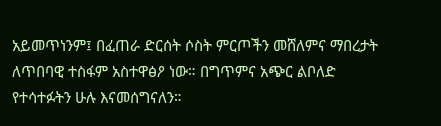አይመጥነንም፤ በፈጠራ ድርሰት ሶስት ምርጦችን መሸለምና ማበረታት ለጥበባዊ ተስፋም አስተዋፅዖ ነው። በግጥምና አጭር ልቦለድ የተሳተፉትን ሁሉ እናመሰግናለን።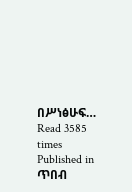በሥነፅሁፍ…
Read 3585 times
Published in
ጥበብ